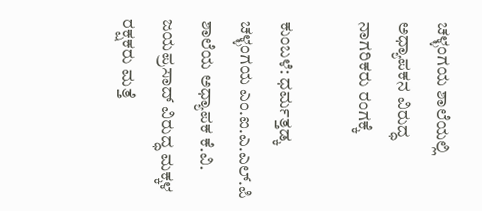ಚಳ್ಳಂಗಯ ಶಾಲೆಯಲ್ಲಿ ಅಧ್ಯಾಪಕನ ವಿರುದ್ಧ ನಾಗರಿಕರು ರಂಗಕ್ಕೆ

ಕುಂಬಳೆ: ಧರ್ಮತ್ತಡ್ಕ ಚಳ್ಳಂಗಯ ಎಂ.ಐ.ಎ.ಎಲ್.ಪಿ ಶಾಲೆಯ ಅಧ್ಯಾಪಕ ಕೆ.ವಿ. ಜಯಪ್ರಸಾದ್ ವಿರುದ್ಧ ಮಕ್ಕಳ ರಕ್ಷಕರು ಮತ್ತೆ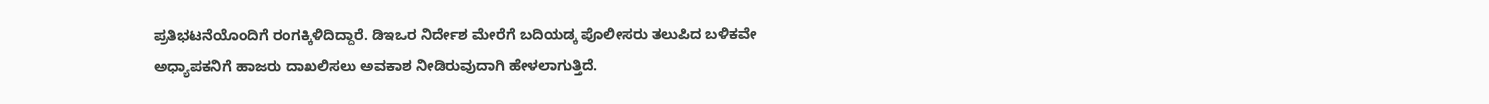ಪ್ರತಿಭಟನೆಯೊಂದಿಗೆ ರಂಗಕ್ಕಿಳಿದಿದ್ದಾರೆ. ಡಿಇಒರ ನಿರ್ದೇಶ ಮೇರೆಗೆ ಬದಿಯಡ್ಕ ಪೊಲೀಸರು ತಲುಪಿದ ಬಳಿಕವೇ ಅಧ್ಯಾಪಕನಿಗೆ ಹಾಜರು ದಾಖಲಿಸಲು ಅವಕಾಶ ನೀಡಿರುವುದಾಗಿ ಹೇಳಲಾಗುತ್ತಿದೆ.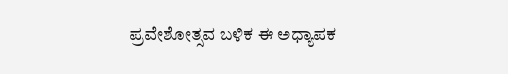ಪ್ರವೇಶೋತ್ಸವ ಬಳಿಕ ಈ ಅಧ್ಯಾಪಕ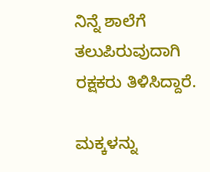ನಿನ್ನೆ ಶಾಲೆಗೆ ತಲುಪಿರುವುದಾಗಿ ರಕ್ಷಕರು ತಿಳಿಸಿದ್ದಾರೆ.

ಮಕ್ಕಳನ್ನು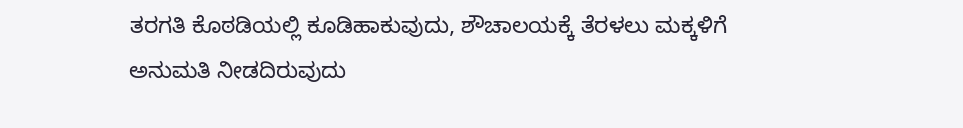ತರಗತಿ ಕೊಠಡಿಯಲ್ಲಿ ಕೂಡಿಹಾಕುವುದು, ಶೌಚಾಲಯಕ್ಕೆ ತೆರಳಲು ಮಕ್ಕಳಿಗೆ ಅನುಮತಿ ನೀಡದಿರುವುದು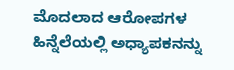ಮೊದಲಾದ ಆರೋಪಗಳ ಹಿನ್ನೆಲೆಯಲ್ಲಿ ಅಧ್ಯಾಪಕನನ್ನು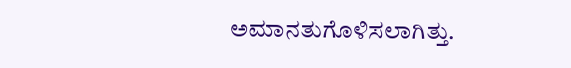ಅಮಾನತುಗೊಳಿಸಲಾಗಿತ್ತು.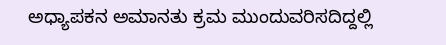ಅಧ್ಯಾಪಕನ ಅಮಾನತು ಕ್ರಮ ಮುಂದುವರಿಸದಿದ್ದಲ್ಲಿ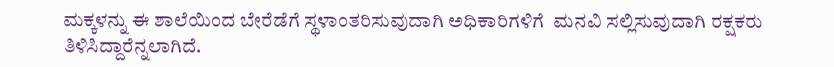ಮಕ್ಕಳನ್ನು ಈ ಶಾಲೆಯಿಂದ ಬೇರೆಡೆಗೆ ಸ್ಥಳಾಂತರಿಸುವುದಾಗಿ ಅಧಿಕಾರಿಗಳಿಗೆ  ಮನವಿ ಸಲ್ಲಿಸುವುದಾಗಿ ರಕ್ಷಕರು ತಿಳಿಸಿದ್ದಾರೆನ್ನಲಾಗಿದೆ.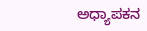ಅಧ್ಯಾಪಕನ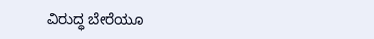ವಿರುದ್ಧ ಬೇರೆಯೂ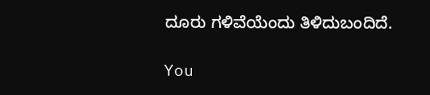ದೂರು ಗಳಿವೆಯೆಂದು ತಿಳಿದುಬಂದಿದೆ.

You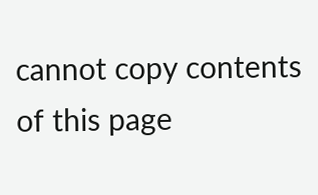cannot copy contents of this page